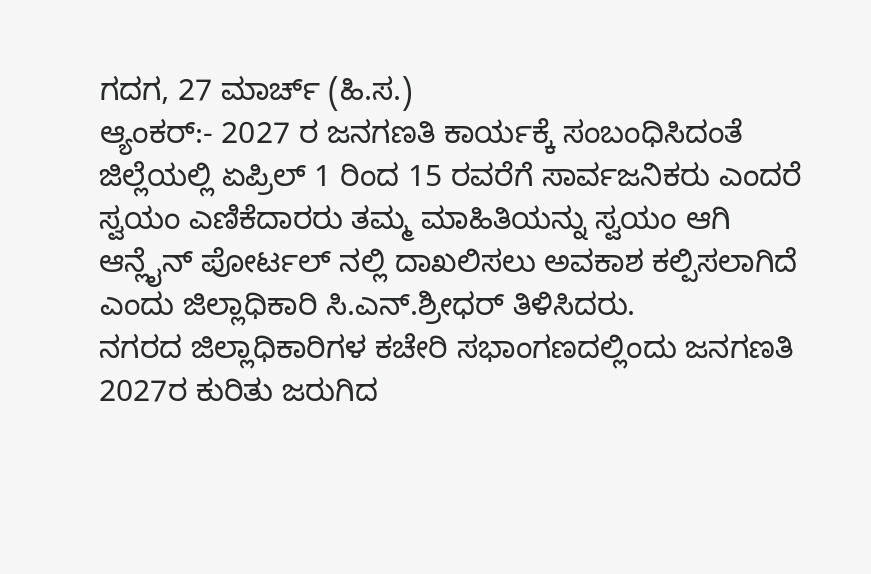ಗದಗ, 27 ಮಾರ್ಚ್ (ಹಿ.ಸ.)
ಆ್ಯಂಕರ್:- 2027 ರ ಜನಗಣತಿ ಕಾರ್ಯಕ್ಕೆ ಸಂಬಂಧಿಸಿದಂತೆ ಜಿಲ್ಲೆಯಲ್ಲಿ ಏಪ್ರಿಲ್ 1 ರಿಂದ 15 ರವರೆಗೆ ಸಾರ್ವಜನಿಕರು ಎಂದರೆ ಸ್ವಯಂ ಎಣಿಕೆದಾರರು ತಮ್ಮ ಮಾಹಿತಿಯನ್ನು ಸ್ವಯಂ ಆಗಿ ಆನ್ಲೈನ್ ಪೋರ್ಟಲ್ ನಲ್ಲಿ ದಾಖಲಿಸಲು ಅವಕಾಶ ಕಲ್ಪಿಸಲಾಗಿದೆ ಎಂದು ಜಿಲ್ಲಾಧಿಕಾರಿ ಸಿ.ಎನ್.ಶ್ರೀಧರ್ ತಿಳಿಸಿದರು.
ನಗರದ ಜಿಲ್ಲಾಧಿಕಾರಿಗಳ ಕಚೇರಿ ಸಭಾಂಗಣದಲ್ಲಿಂದು ಜನಗಣತಿ 2027ರ ಕುರಿತು ಜರುಗಿದ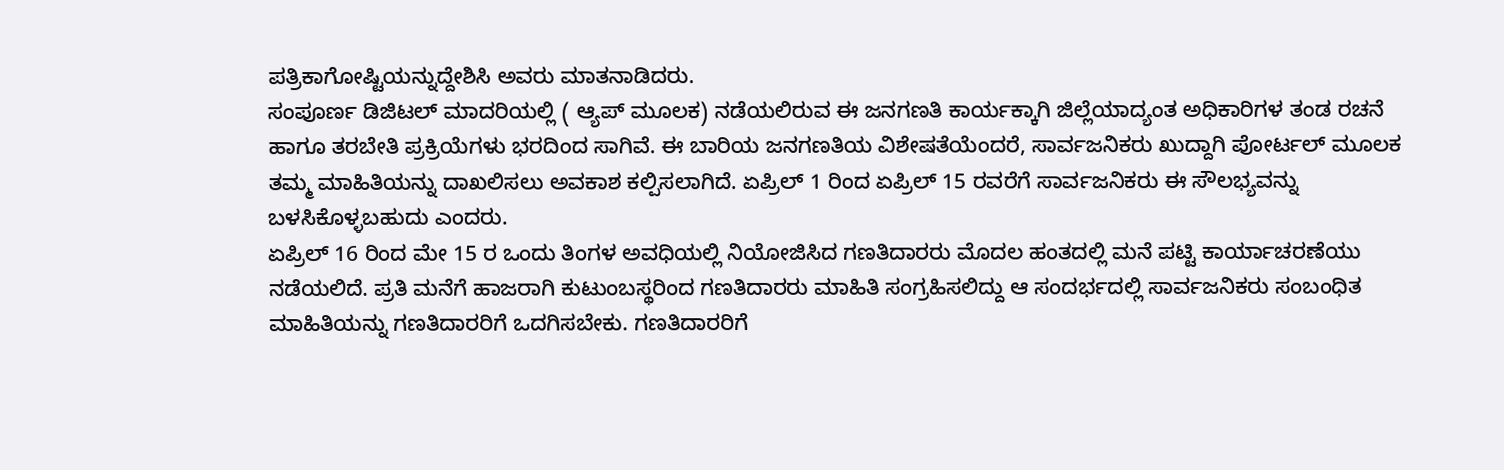ಪತ್ರಿಕಾಗೋಷ್ಟಿಯನ್ನುದ್ದೇಶಿಸಿ ಅವರು ಮಾತನಾಡಿದರು.
ಸಂಪೂರ್ಣ ಡಿಜಿಟಲ್ ಮಾದರಿಯಲ್ಲಿ ( ಆ್ಯಪ್ ಮೂಲಕ) ನಡೆಯಲಿರುವ ಈ ಜನಗಣತಿ ಕಾರ್ಯಕ್ಕಾಗಿ ಜಿಲ್ಲೆಯಾದ್ಯಂತ ಅಧಿಕಾರಿಗಳ ತಂಡ ರಚನೆ ಹಾಗೂ ತರಬೇತಿ ಪ್ರಕ್ರಿಯೆಗಳು ಭರದಿಂದ ಸಾಗಿವೆ. ಈ ಬಾರಿಯ ಜನಗಣತಿಯ ವಿಶೇಷತೆಯೆಂದರೆ, ಸಾರ್ವಜನಿಕರು ಖುದ್ದಾಗಿ ಪೋರ್ಟಲ್ ಮೂಲಕ ತಮ್ಮ ಮಾಹಿತಿಯನ್ನು ದಾಖಲಿಸಲು ಅವಕಾಶ ಕಲ್ಪಿಸಲಾಗಿದೆ. ಏಪ್ರಿಲ್ 1 ರಿಂದ ಏಪ್ರಿಲ್ 15 ರವರೆಗೆ ಸಾರ್ವಜನಿಕರು ಈ ಸೌಲಭ್ಯವನ್ನು ಬಳಸಿಕೊಳ್ಳಬಹುದು ಎಂದರು.
ಏಪ್ರಿಲ್ 16 ರಿಂದ ಮೇ 15 ರ ಒಂದು ತಿಂಗಳ ಅವಧಿಯಲ್ಲಿ ನಿಯೋಜಿಸಿದ ಗಣತಿದಾರರು ಮೊದಲ ಹಂತದಲ್ಲಿ ಮನೆ ಪಟ್ಟಿ ಕಾರ್ಯಾಚರಣೆಯು ನಡೆಯಲಿದೆ. ಪ್ರತಿ ಮನೆಗೆ ಹಾಜರಾಗಿ ಕುಟುಂಬಸ್ಥರಿಂದ ಗಣತಿದಾರರು ಮಾಹಿತಿ ಸಂಗ್ರಹಿಸಲಿದ್ದು ಆ ಸಂದರ್ಭದಲ್ಲಿ ಸಾರ್ವಜನಿಕರು ಸಂಬಂಧಿತ ಮಾಹಿತಿಯನ್ನು ಗಣತಿದಾರರಿಗೆ ಒದಗಿಸಬೇಕು. ಗಣತಿದಾರರಿಗೆ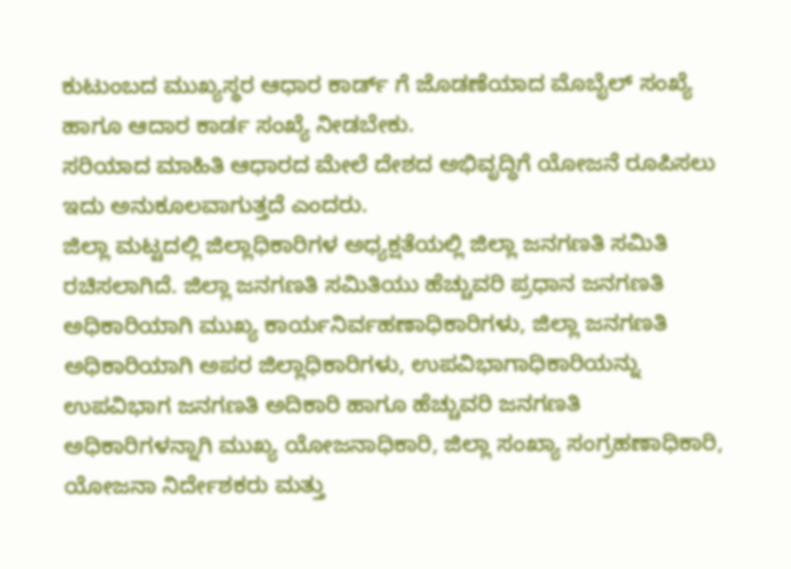ಕುಟುಂಬದ ಮುಖ್ಯಸ್ಥರ ಆಧಾರ ಕಾರ್ಡ್ ಗೆ ಜೊಡಣೆಯಾದ ಮೊಬೈಲ್ ಸಂಖ್ಯೆ ಹಾಗೂ ಆದಾರ ಕಾರ್ಡ ಸಂಖ್ಯೆ ನೀಡಬೇಕು.
ಸರಿಯಾದ ಮಾಹಿತಿ ಆಧಾರದ ಮೇಲೆ ದೇಶದ ಅಭಿವೃದ್ಧಿಗೆ ಯೋಜನೆ ರೂಪಿಸಲು ಇದು ಅನುಕೂಲವಾಗುತ್ತದೆ ಎಂದರು.
ಜಿಲ್ಲಾ ಮಟ್ಟದಲ್ಲಿ ಜಿಲ್ಲಾಧಿಕಾರಿಗಳ ಅಧ್ಯಕ್ಷತೆಯಲ್ಲಿ ಜಿಲ್ಲಾ ಜನಗಣತಿ ಸಮಿತಿ ರಚಿಸಲಾಗಿದೆ. ಜಿಲ್ಲಾ ಜನಗಣತಿ ಸಮಿತಿಯು ಹೆಚ್ಚುವರಿ ಪ್ರಧಾನ ಜನಗಣತಿ ಅಧಿಕಾರಿಯಾಗಿ ಮುಖ್ಯ ಕಾರ್ಯನಿರ್ವಹಣಾಧಿಕಾರಿಗಳು, ಜಿಲ್ಲಾ ಜನಗಣತಿ ಅಧಿಕಾರಿಯಾಗಿ ಅಪರ ಜಿಲ್ಲಾಧಿಕಾರಿಗಳು, ಉಪವಿಭಾಗಾಧಿಕಾರಿಯನ್ನು ಉಪವಿಭಾಗ ಜನಗಣತಿ ಅದಿಕಾರಿ ಹಾಗೂ ಹೆಚ್ಚುವರಿ ಜನಗಣತಿ ಅಧಿಕಾರಿಗಳನ್ನಾಗಿ ಮುಖ್ಯ ಯೋಜನಾಧಿಕಾರಿ, ಜಿಲ್ಲಾ ಸಂಖ್ಯಾ ಸಂಗ್ರಹಣಾಧಿಕಾರಿ, ಯೋಜನಾ ನಿರ್ದೇಶಕರು ಮತ್ತು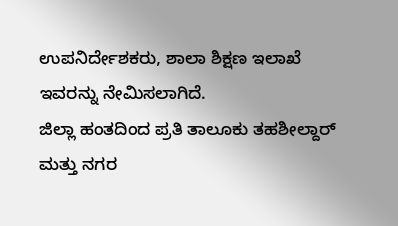ಉಪನಿರ್ದೇಶಕರು, ಶಾಲಾ ಶಿಕ್ಷಣ ಇಲಾಖೆ ಇವರನ್ನು ನೇಮಿಸಲಾಗಿದೆ.
ಜಿಲ್ಲಾ ಹಂತದಿಂದ ಪ್ರತಿ ತಾಲೂಕು ತಹಶೀಲ್ದಾರ್ ಮತ್ತು ನಗರ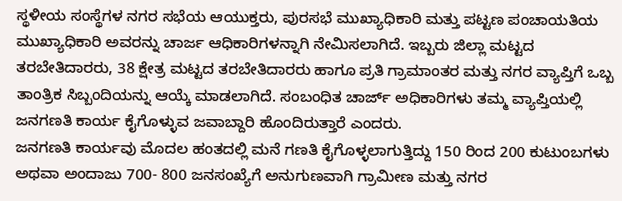ಸ್ಥಳೀಯ ಸಂಸ್ಥೆಗಳ ನಗರ ಸಭೆಯ ಆಯುಕ್ತರು, ಪುರಸಭೆ ಮುಖ್ಯಾಧಿಕಾರಿ ಮತ್ತು ಪಟ್ಟಣ ಪಂಚಾಯತಿಯ ಮುಖ್ಯಾಧಿಕಾರಿ ಅವರನ್ನು ಚಾರ್ಜ ಆಧಿಕಾರಿಗಳನ್ನಾಗಿ ನೇಮಿಸಲಾಗಿದೆ. ಇಬ್ಬರು ಜಿಲ್ಲಾ ಮಟ್ಟದ ತರಬೇತಿದಾರರು, 38 ಕ್ಷೇತ್ರ ಮಟ್ಟದ ತರಬೇತಿದಾರರು ಹಾಗೂ ಪ್ರತಿ ಗ್ರಾಮಾಂತರ ಮತ್ತು ನಗರ ವ್ಯಾಪ್ತಿಗೆ ಒಬ್ಬ ತಾಂತ್ರಿಕ ಸಿಬ್ಬಂದಿಯನ್ನು ಆಯ್ಕೆ ಮಾಡಲಾಗಿದೆ. ಸಂಬಂಧಿತ ಚಾರ್ಜ್ ಅಧಿಕಾರಿಗಳು ತಮ್ಮ ವ್ಯಾಪ್ತಿಯಲ್ಲಿ ಜನಗಣತಿ ಕಾರ್ಯ ಕೈಗೊಳ್ಳುವ ಜವಾಬ್ದಾರಿ ಹೊಂದಿರುತ್ತಾರೆ ಎಂದರು.
ಜನಗಣತಿ ಕಾರ್ಯವು ಮೊದಲ ಹಂತದಲ್ಲಿ ಮನೆ ಗಣತಿ ಕೈಗೊಳ್ಳಲಾಗುತ್ತಿದ್ದು 150 ರಿಂದ 200 ಕುಟುಂಬಗಳು ಅಥವಾ ಅಂದಾಜು 700- 800 ಜನಸಂಖ್ಯೆಗೆ ಅನುಗುಣವಾಗಿ ಗ್ರಾಮೀಣ ಮತ್ತು ನಗರ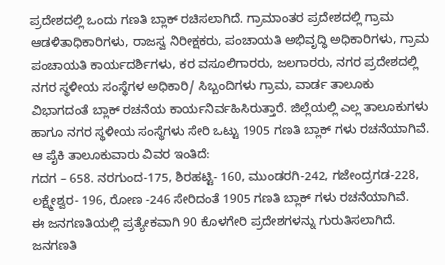ಪ್ರದೇಶದಲ್ಲಿ ಒಂದು ಗಣತಿ ಬ್ಲಾಕ್ ರಚಿಸಲಾಗಿದೆ. ಗ್ರಾಮಾಂತರ ಪ್ರದೇಶದಲ್ಲಿ ಗ್ರಾಮ ಆಡಳಿತಾಧಿಕಾರಿಗಳು, ರಾಜಸ್ವ ನಿರೀಕ್ಷಕರು, ಪಂಚಾಯತಿ ಅಭಿವೃದ್ಧಿ ಅಧಿಕಾರಿಗಳು, ಗ್ರಾಮ ಪಂಚಾಯತಿ ಕಾರ್ಯದರ್ಶಿಗಳು, ಕರ ವಸೂಲಿಗಾರರು, ಜಲಗಾರರು, ನಗರ ಪ್ರದೇಶದಲ್ಲಿ ನಗರ ಸ್ಥಳೀಯ ಸಂಸ್ಥೆಗಳ ಅಧಿಕಾರಿ/ ಸಿಬ್ಬಂದಿಗಳು ಗ್ರಾಮ, ವಾರ್ಡ ತಾಲೂಕು ವಿಭಾಗದಂತೆ ಬ್ಲಾಕ್ ರಚನೆಯ ಕಾರ್ಯನಿರ್ವಹಿಸಿರುತ್ತಾರೆ. ಜಿಲ್ಲೆಯಲ್ಲಿ ಎಲ್ಲ ತಾಲೂಕುಗಳು ಹಾಗೂ ನಗರ ಸ್ಥಳೀಯ ಸಂಸ್ಥೆಗಳು ಸೇರಿ ಒಟ್ಟು 1905 ಗಣತಿ ಬ್ಲಾಕ್ ಗಳು ರಚನೆಯಾಗಿವೆ.
ಆ ಪೈಕಿ ತಾಲೂಕುವಾರು ವಿವರ ಇಂತಿದೆ:
ಗದಗ – 658. ನರಗುಂದ-175, ಶಿರಹಟ್ಟಿ- 160, ಮುಂಡರಗಿ-242, ಗಜೇಂದ್ರಗಡ-228, ಲಕ್ಷ್ಮೇಶ್ವರ- 196, ರೋಣ -246 ಸೇರಿದಂತೆ 1905 ಗಣತಿ ಬ್ಲಾಕ್ ಗಳು ರಚನೆಯಾಗಿವೆ.
ಈ ಜನಗಣತಿಯಲ್ಲಿ ಪ್ರತ್ಯೇಕವಾಗಿ 90 ಕೊಳಗೇರಿ ಪ್ರದೇಶಗಳನ್ನು ಗುರುತಿಸಲಾಗಿದೆ.
ಜನಗಣತಿ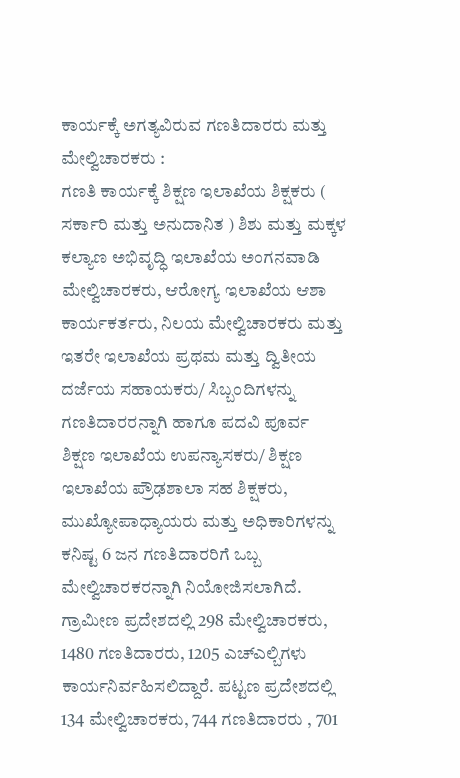ಕಾರ್ಯಕ್ಕೆ ಅಗತ್ಯವಿರುವ ಗಣತಿದಾರರು ಮತ್ತು ಮೇಲ್ವಿಚಾರಕರು :
ಗಣತಿ ಕಾರ್ಯಕ್ಕೆ ಶಿಕ್ಷಣ ಇಲಾಖೆಯ ಶಿಕ್ಷಕರು ( ಸರ್ಕಾರಿ ಮತ್ತು ಅನುದಾನಿತ ) ಶಿಶು ಮತ್ತು ಮಕ್ಕಳ ಕಲ್ಯಾಣ ಅಭಿವೃದ್ಧಿ ಇಲಾಖೆಯ ಅಂಗನವಾಡಿ ಮೇಲ್ವಿಚಾರಕರು, ಆರೋಗ್ಯ ಇಲಾಖೆಯ ಆಶಾ ಕಾರ್ಯಕರ್ತರು, ನಿಲಯ ಮೇಲ್ವಿಚಾರಕರು ಮತ್ತು ಇತರೇ ಇಲಾಖೆಯ ಪ್ರಥಮ ಮತ್ತು ದ್ವಿತೀಯ ದರ್ಜೆಯ ಸಹಾಯಕರು/ ಸಿಬ್ಬಂದಿಗಳನ್ನು ಗಣತಿದಾರರನ್ನಾಗಿ ಹಾಗೂ ಪದವಿ ಪೂರ್ವ ಶಿಕ್ಷಣ ಇಲಾಖೆಯ ಉಪನ್ಯಾಸಕರು/ ಶಿಕ್ಷಣ ಇಲಾಖೆಯ ಪ್ರೌಢಶಾಲಾ ಸಹ ಶಿಕ್ಷಕರು, ಮುಖ್ಯೋಪಾಧ್ಯಾಯರು ಮತ್ತು ಅಧಿಕಾರಿಗಳನ್ನು ಕನಿಷ್ಟ 6 ಜನ ಗಣತಿದಾರರಿಗೆ ಒಬ್ಬ ಮೇಲ್ವಿಚಾರಕರನ್ನಾಗಿ ನಿಯೋಜಿಸಲಾಗಿದೆ.
ಗ್ರಾಮೀಣ ಪ್ರದೇಶದಲ್ಲಿ 298 ಮೇಲ್ವಿಚಾರಕರು, 1480 ಗಣತಿದಾರರು, 1205 ಎಚ್ಎಲ್ಬಿಗಳು ಕಾರ್ಯನಿರ್ವಹಿಸಲಿದ್ದಾರೆ. ಪಟ್ಟಣ ಪ್ರದೇಶದಲ್ಲಿ 134 ಮೇಲ್ವಿಚಾರಕರು, 744 ಗಣತಿದಾರರು , 701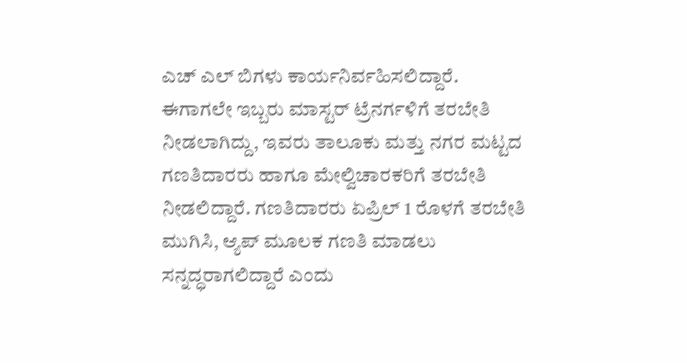ಎಚ್ ಎಲ್ ಬಿಗಳು ಕಾರ್ಯನಿರ್ವಹಿಸಲಿದ್ದಾರೆ.
ಈಗಾಗಲೇ ಇಬ್ಬರು ಮಾಸ್ಟರ್ ಟ್ರೆನರ್ಗಳಿಗೆ ತರಬೇತಿ ನೀಡಲಾಗಿದ್ದು, ಇವರು ತಾಲೂಕು ಮತ್ತು ನಗರ ಮಟ್ಟದ ಗಣತಿದಾರರು ಹಾಗೂ ಮೇಲ್ವಿಚಾರಕರಿಗೆ ತರಬೇತಿ ನೀಡಲಿದ್ದಾರೆ. ಗಣತಿದಾರರು ಏಪ್ರಿಲ್ 1 ರೊಳಗೆ ತರಬೇತಿ ಮುಗಿಸಿ, ಆ್ಯಪ್ ಮೂಲಕ ಗಣತಿ ಮಾಡಲು ಸನ್ನದ್ಧರಾಗಲಿದ್ದಾರೆ ಎಂದು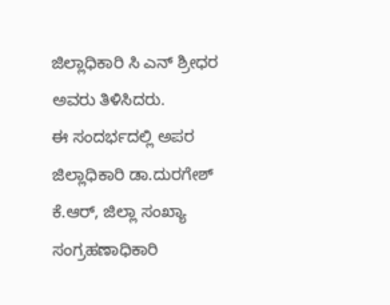ಜಿಲ್ಲಾಧಿಕಾರಿ ಸಿ ಎನ್ ಶ್ರೀಧರ ಅವರು ತಿಳಿಸಿದರು.
ಈ ಸಂದರ್ಭದಲ್ಲಿ ಅಪರ ಜಿಲ್ಲಾಧಿಕಾರಿ ಡಾ.ದುರಗೇಶ್ ಕೆ.ಆರ್, ಜಿಲ್ಲಾ ಸಂಖ್ಯಾ ಸಂಗ್ರಹಣಾಧಿಕಾರಿ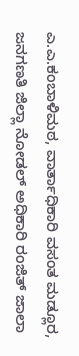ಎ.ಎ.ಕಂಬಾಳಿಮಠ, ವಾರ್ತಾಧಿಕಾರಿ ವಸಂತ ಮಡ್ಲೂರ, ಜನಗಣತಿ ಜಿಲ್ಲಾ ನೋಡಲ್ ಅಧಿಕಾರಿ ರಂಜಿತ್ ಜಾಲಾ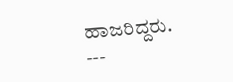ಹಾಜರಿದ್ದರು.
---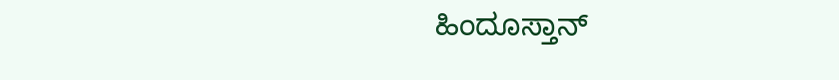ಹಿಂದೂಸ್ತಾನ್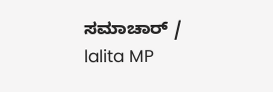ಸಮಾಚಾರ್ / lalita MP